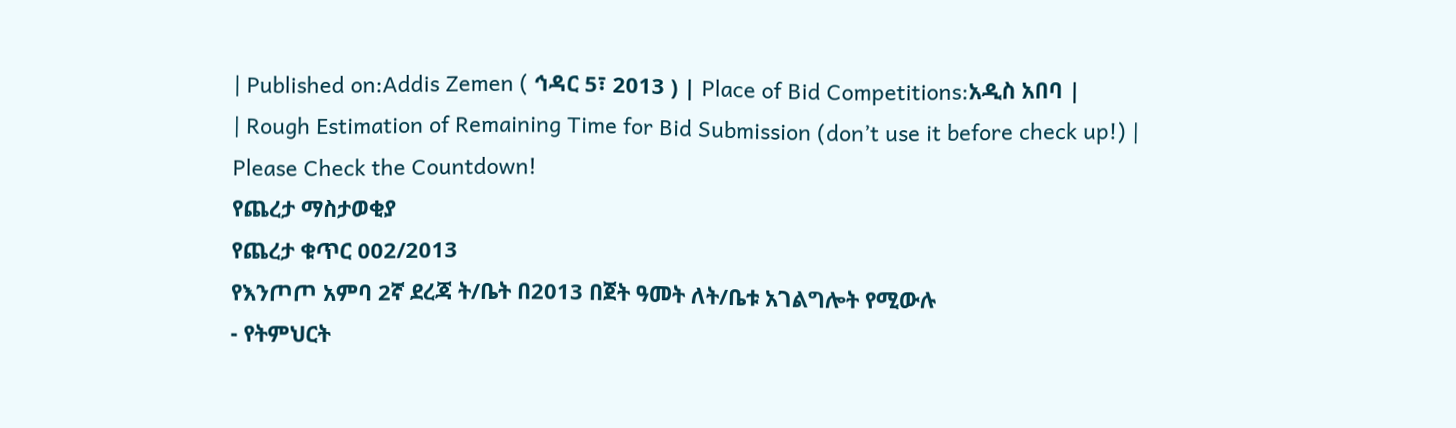| Published on:Addis Zemen ( ኅዳር 5፣ 2013 ) | Place of Bid Competitions:አዲስ አበባ |
| Rough Estimation of Remaining Time for Bid Submission (don’t use it before check up!) |
Please Check the Countdown!
የጨረታ ማስታወቂያ
የጨረታ ቁጥር 002/2013
የእንጦጦ አምባ 2ኛ ደረጃ ት/ቤት በ2013 በጀት ዓመት ለት/ቤቱ አገልግሎት የሚውሉ
- የትምህርት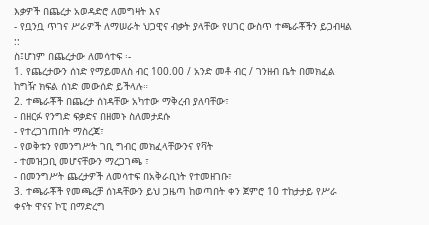እቃዎች በጨረታ አወዳድሮ ለመግዛት እና
- የቧንቧ ጥገና ሥራዎች ለማሠራት ህጋዊና ብቃት ያላቸው የሀገር ውስጥ ተጫራቾችን ይጋብዛል ::
ስ፤ሆነም በጨረታው ለመሳተፍ ፡-
1. የጨረታውን ሰነድ የማይመለስ ብር 100.00 / አንድ መቶ ብር / ገንዘብ ቤት በመክፈል ከግዥ ክፍል ሰነድ መውሰድ ይችላሉ።
2. ተጫራቾች በጨረታ ሰነዳቸው አካተው ማቅረብ ያለባቸው፣
- በዘርፉ የንግድ ፍቃድና በዘመኑ ስለመታደሱ
- የተረጋገጠበት ማስረጃ፣
- የወቅቱን የመንግሥት ገቢ ግብር መክፈላቸውንና የቫት
- ተመዝጋቢ መሆናቸውን ማረጋገጫ ፣
- በመንግሥት ጨረታዎች ለመሳተፍ በአቅራቢነት የተመዘገቡ፣
3. ተጫራቾች የመጫረቻ ሰነዳቸውን ይህ ጋዜጣ ከወጣበት ቀን ጀምሮ 10 ተከታታይ የሥራ ቀናት ዋናና ኮፒ በማድረግ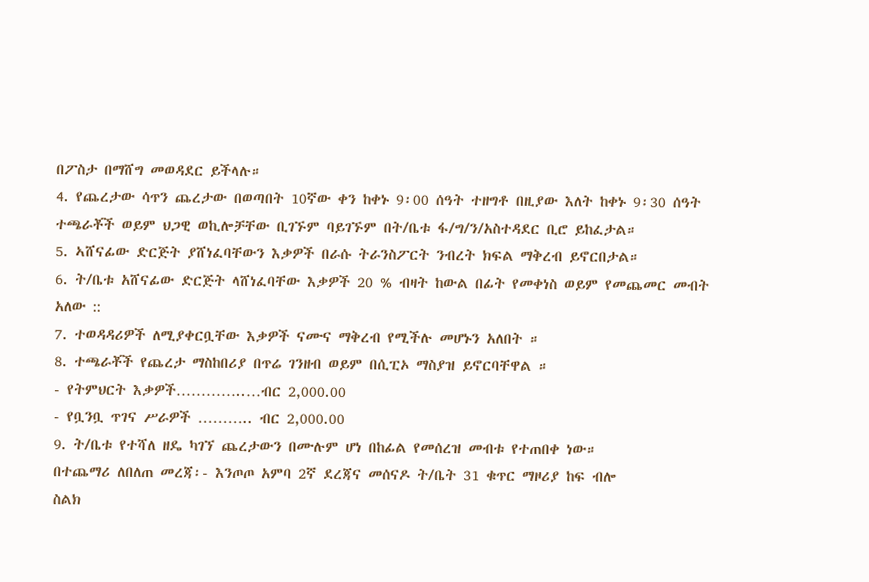በፖስታ በማሸግ መወዳደር ይችላሉ።
4. የጨረታው ሳጥን ጨረታው በወጣበት 10ኛው ቀን ከቀኑ 9፡00 ሰዓት ተዘግቶ በዚያው እለት ከቀኑ 9፡30 ሰዓት ተጫራቾች ወይም ህጋዊ ወኪሎቻቸው ቢገኙም ባይገኙም በት/ቤቱ ፋ/ግ/ን/አስተዳደር ቢሮ ይከፈታል።
5. ኣሸናፊው ድርጅት ያሸነፈባቸውን እቃዎች በራሱ ትራንስፖርት ንብረት ክፍል ማቅረብ ይኖርበታል።
6. ት/ቤቱ አሸናፊው ድርጅት ላሸነፈባቸው እቃዎች 20 % ብዛት ከውል በፊት የመቀነስ ወይም የመጨመር መብት አለው ::
7. ተወዳዳሪዎች ለሚያቀርቧቸው እቃዎች ናሙና ማቅረብ የሚችሉ መሆኑን አለበት ።
8. ተጫራቾች የጨረታ ማስከበሪያ በጥሬ ገንዘብ ወይም በሲፒኦ ማስያዝ ይኖርባቸዋል ።
- የትምህርት እቃዎች…………..…ብር 2,000.00
- የቧንቧ ጥገና ሥራዎች ……….. ብር 2,000.00
9. ት/ቤቱ የተሻለ ዘዴ ካገኘ ጨረታውን በሙሉም ሆነ በከፊል የመሰረዝ መብቱ የተጠበቀ ነው።
በተጨማሪ ለበለጠ መረጃ፡- እንጦጦ አምባ 2ኛ ደረጃና መሰናዶ ት/ቤት 31 ቁጥር ማዞሪያ ከፍ ብሎ
ስልክ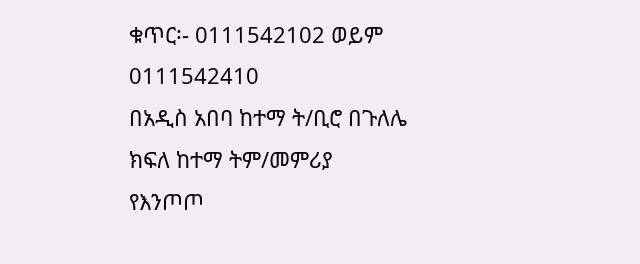ቁጥር፡- 0111542102 ወይም 0111542410
በአዲስ አበባ ከተማ ት/ቢሮ በጉለሌ
ክፍለ ከተማ ትም/መምሪያ
የእንጦጦ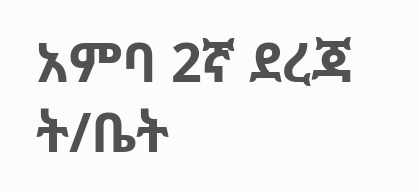አምባ 2ኛ ደረጃ ት/ቤት